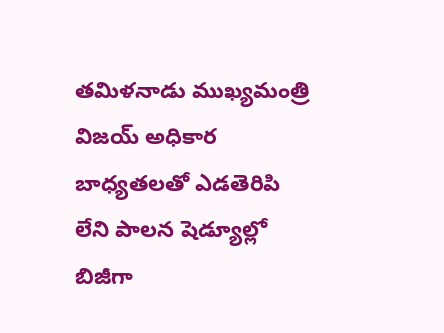తమిళనాడు ముఖ్యమంత్రి విజయ్ అధికార బాధ్యతలతో ఎడతెరిపి లేని పాలన షెడ్యూల్లో బిజీగా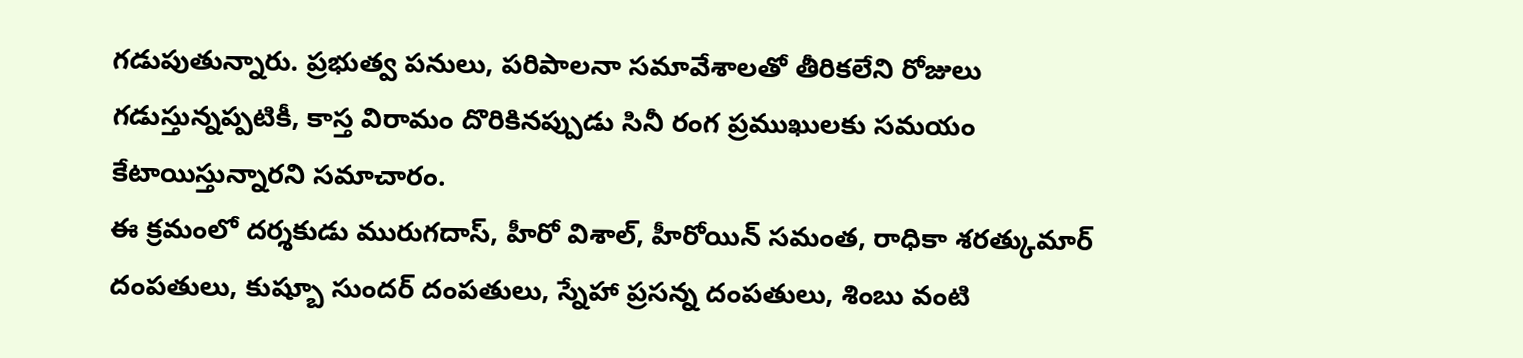గడుపుతున్నారు. ప్రభుత్వ పనులు, పరిపాలనా సమావేశాలతో తీరికలేని రోజులు గడుస్తున్నప్పటికీ, కాస్త విరామం దొరికినప్పుడు సినీ రంగ ప్రముఖులకు సమయం కేటాయిస్తున్నారని సమాచారం.
ఈ క్రమంలో దర్శకుడు మురుగదాస్, హీరో విశాల్, హీరోయిన్ సమంత, రాధికా శరత్కుమార్ దంపతులు, కుష్బూ సుందర్ దంపతులు, స్నేహా ప్రసన్న దంపతులు, శింబు వంటి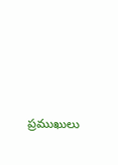ప్రముఖులు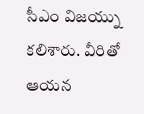సీఎం విజయ్ను కలిశారు. వీరితో ఆయన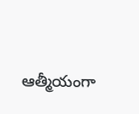ఆత్మీయంగా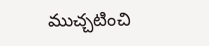ముచ్చటించి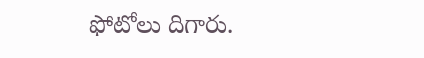ఫోటోలు దిగారు.